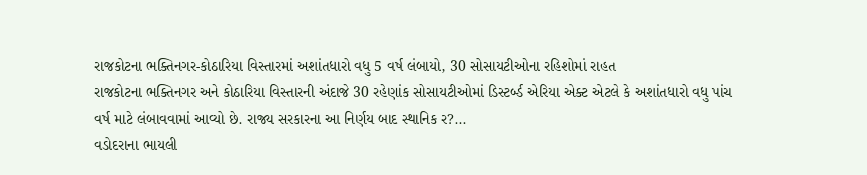રાજકોટના ભક્તિનગર-કોઠારિયા વિસ્તારમાં અશાંતધારો વધુ 5 વર્ષ લંબાયો, 30 સોસાયટીઓના રહિશોમાં રાહત
રાજકોટના ભક્તિનગર અને કોઠારિયા વિસ્તારની અંદાજે 30 રહેણાંક સોસાયટીઓમાં ડિસ્ટર્બ્ડ એરિયા એક્ટ એટલે કે અશાંતધારો વધુ પાંચ વર્ષ માટે લંબાવવામાં આવ્યો છે. રાજ્ય સરકારના આ નિર્ણય બાદ સ્થાનિક ર?...
વડોદરાના ભાયલી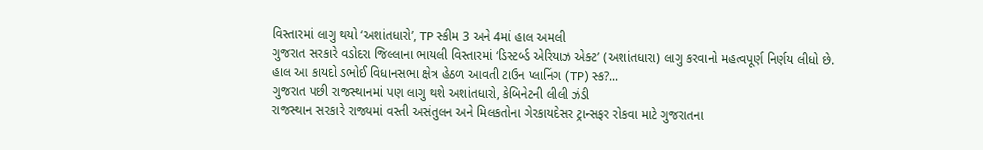વિસ્તારમાં લાગુ થયો ‘અશાંતધારો’, TP સ્કીમ 3 અને 4માં હાલ અમલી
ગુજરાત સરકારે વડોદરા જિલ્લાના ભાયલી વિસ્તારમાં ‘ડિસ્ટર્બ્ડ એરિયાઝ એક્ટ’ (અશાંતધારા) લાગુ કરવાનો મહત્વપૂર્ણ નિર્ણય લીધો છે. હાલ આ કાયદો ડભોઈ વિધાનસભા ક્ષેત્ર હેઠળ આવતી ટાઉન પ્લાનિંગ (TP) સ્ક?...
ગુજરાત પછી રાજસ્થાનમાં પણ લાગુ થશે અશાંતધારો, કેબિનેટની લીલી ઝંડી
રાજસ્થાન સરકારે રાજ્યમાં વસ્તી અસંતુલન અને મિલકતોના ગેરકાયદેસર ટ્રાન્સફર રોકવા માટે ગુજરાતના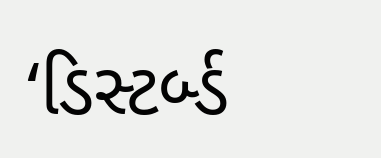‘ડિસ્ટર્બ્ડ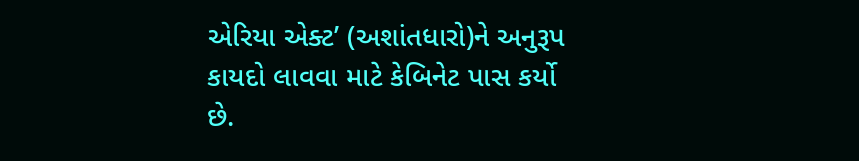એરિયા એક્ટ’ (અશાંતધારો)ને અનુરૂપ કાયદો લાવવા માટે કેબિનેટ પાસ કર્યો છે.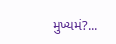મુખ્યમં?...